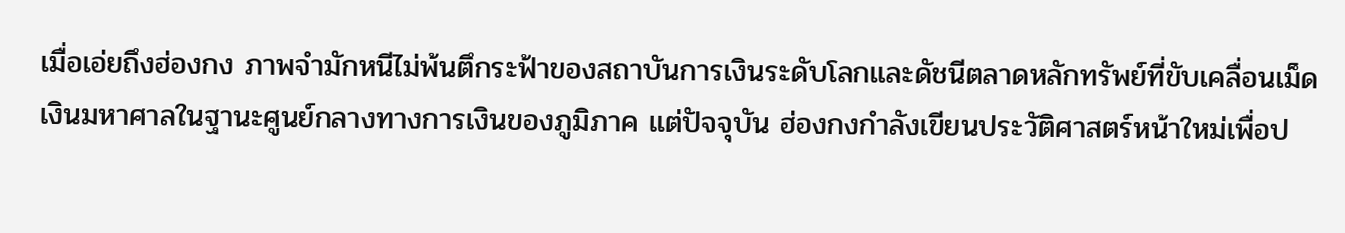เมื่อเอ่ยถึงฮ่องกง ภาพจำมักหนีไม่พ้นตึกระฟ้าของสถาบันการเงินระดับโลกและดัชนีตลาดหลักทรัพย์ที่ขับเคลื่อนเม็ดเงินมหาศาลในฐานะศูนย์กลางทางการเงินของภูมิภาค แต่ปัจจุบัน ฮ่องกงกำลังเขียนประวัติศาสตร์หน้าใหม่เพื่อป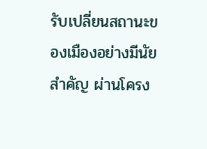รับเปลี่ยนสถานะของเมืองอย่างมีนัยสำคัญ ผ่านโครง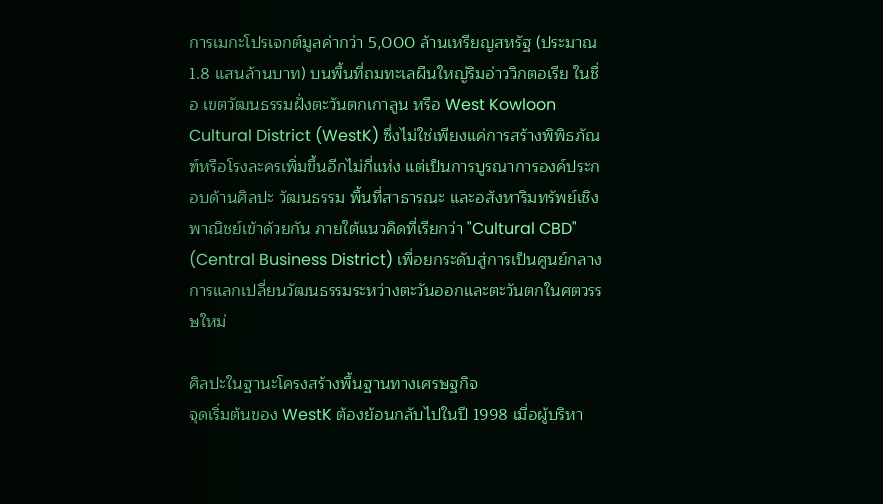การเมกะโปรเจกต์มูลค่ากว่า 5,000 ล้านเหรียญสหรัฐ (ประมาณ 1.8 แสนล้านบาท) บนพื้นที่ถมทะเลผืนใหญ่ริมอ่าววิกตอเรีย ในชื่อ เขตวัฒนธรรมฝั่งตะวันตกเกาลูน หรือ West Kowloon Cultural District (WestK) ซึ่งไม่ใช่เพียงแค่การสร้างพิพิธภัณฑ์หรือโรงละครเพิ่มขึ้นอีกไม่กี่แห่ง แต่เป็นการบูรณาการองค์ประกอบด้านศิลปะ วัฒนธรรม พื้นที่สาธารณะ และอสังหาริมทรัพย์เชิงพาณิชย์เข้าด้วยกัน ภายใต้แนวคิดที่เรียกว่า "Cultural CBD" (Central Business District) เพื่อยกระดับสู่การเป็นศูนย์กลางการแลกเปลี่ยนวัฒนธรรมระหว่างตะวันออกและตะวันตกในศตวรรษใหม่

ศิลปะในฐานะโครงสร้างพื้นฐานทางเศรษฐกิจ
จุดเริ่มต้นของ WestK ต้องย้อนกลับไปในปี 1998 เมื่อผู้บริหา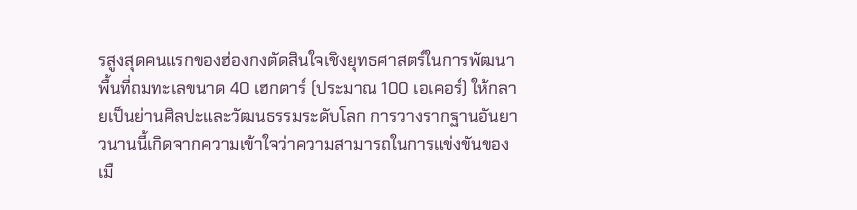รสูงสุดคนแรกของฮ่องกงตัดสินใจเชิงยุทธศาสตร์ในการพัฒนาพื้นที่ถมทะเลขนาด 40 เฮกตาร์ (ประมาณ 100 เอเคอร์) ให้กลายเป็นย่านศิลปะและวัฒนธรรมระดับโลก การวางรากฐานอันยาวนานนี้เกิดจากความเข้าใจว่าความสามารถในการแข่งขันของเมื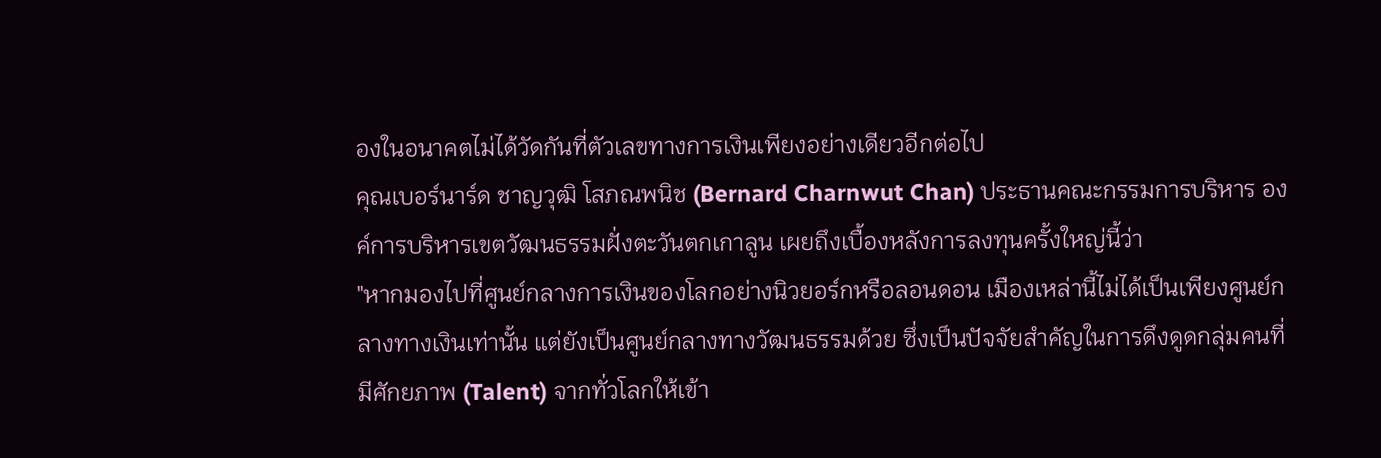องในอนาคตไม่ได้วัดกันที่ตัวเลขทางการเงินเพียงอย่างเดียวอีกต่อไป
คุณเบอร์นาร์ด ชาญวุฒิ โสภณพนิช (Bernard Charnwut Chan) ประธานคณะกรรมการบริหาร องค์การบริหารเขตวัฒนธรรมฝั่งตะวันตกเกาลูน เผยถึงเบื้องหลังการลงทุนครั้งใหญ่นี้ว่า
"หากมองไปที่ศูนย์กลางการเงินของโลกอย่างนิวยอร์กหรือลอนดอน เมืองเหล่านี้ไม่ได้เป็นเพียงศูนย์กลางทางเงินเท่านั้น แต่ยังเป็นศูนย์กลางทางวัฒนธรรมด้วย ซึ่งเป็นปัจจัยสำคัญในการดึงดูดกลุ่มคนที่มีศักยภาพ (Talent) จากทั่วโลกให้เข้า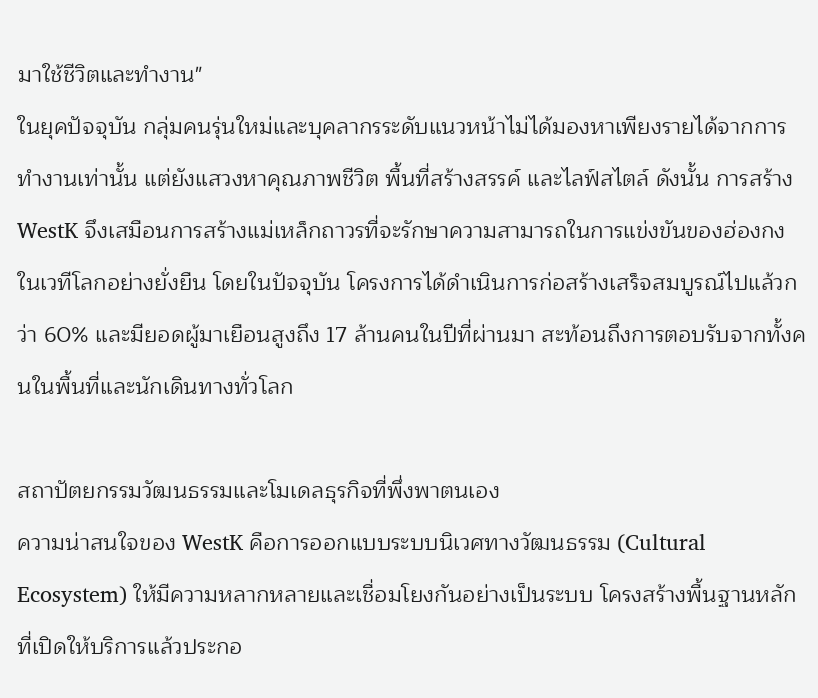มาใช้ชีวิตและทำงาน"
ในยุคปัจจุบัน กลุ่มคนรุ่นใหม่และบุคลากรระดับแนวหน้าไม่ได้มองหาเพียงรายได้จากการทำงานเท่านั้น แต่ยังแสวงหาคุณภาพชีวิต พื้นที่สร้างสรรค์ และไลฟ์สไตล์ ดังนั้น การสร้าง WestK จึงเสมือนการสร้างแม่เหล็กถาวรที่จะรักษาความสามารถในการแข่งขันของฮ่องกงในเวทีโลกอย่างยั่งยืน โดยในปัจจุบัน โครงการได้ดำเนินการก่อสร้างเสร็จสมบูรณ์ไปแล้วกว่า 60% และมียอดผู้มาเยือนสูงถึง 17 ล้านคนในปีที่ผ่านมา สะท้อนถึงการตอบรับจากทั้งคนในพื้นที่และนักเดินทางทั่วโลก

สถาปัตยกรรมวัฒนธรรมและโมเดลธุรกิจที่พึ่งพาตนเอง
ความน่าสนใจของ WestK คือการออกแบบระบบนิเวศทางวัฒนธรรม (Cultural Ecosystem) ให้มีความหลากหลายและเชื่อมโยงกันอย่างเป็นระบบ โครงสร้างพื้นฐานหลักที่เปิดให้บริการแล้วประกอ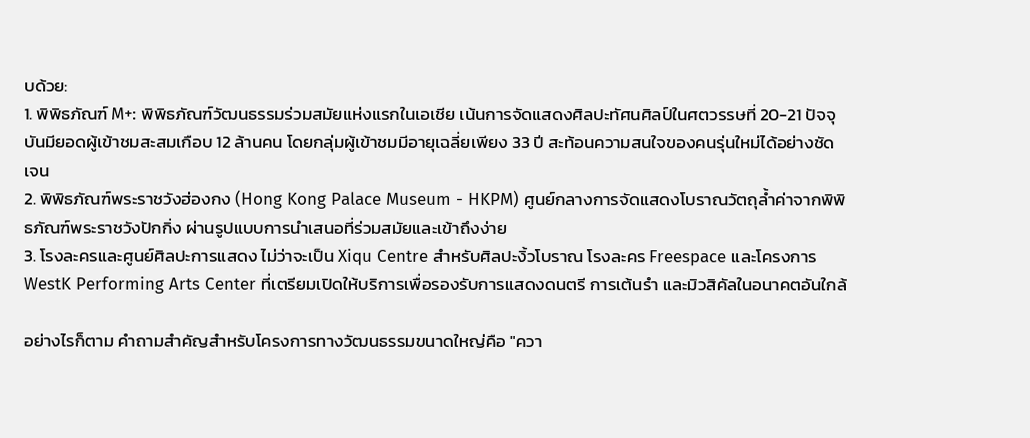บด้วย:
1. พิพิธภัณฑ์ M+: พิพิธภัณฑ์วัฒนธรรมร่วมสมัยแห่งแรกในเอเชีย เน้นการจัดแสดงศิลปะทัศนศิลป์ในศตวรรษที่ 20-21 ปัจจุบันมียอดผู้เข้าชมสะสมเกือบ 12 ล้านคน โดยกลุ่มผู้เข้าชมมีอายุเฉลี่ยเพียง 33 ปี สะท้อนความสนใจของคนรุ่นใหม่ได้อย่างชัดเจน
2. พิพิธภัณฑ์พระราชวังฮ่องกง (Hong Kong Palace Museum - HKPM) ศูนย์กลางการจัดแสดงโบราณวัตถุล้ำค่าจากพิพิธภัณฑ์พระราชวังปักกิ่ง ผ่านรูปแบบการนำเสนอที่ร่วมสมัยและเข้าถึงง่าย
3. โรงละครและศูนย์ศิลปะการแสดง ไม่ว่าจะเป็น Xiqu Centre สำหรับศิลปะงิ้วโบราณ โรงละคร Freespace และโครงการ WestK Performing Arts Center ที่เตรียมเปิดให้บริการเพื่อรองรับการแสดงดนตรี การเต้นรำ และมิวสิคัลในอนาคตอันใกล้

อย่างไรก็ตาม คำถามสำคัญสำหรับโครงการทางวัฒนธรรมขนาดใหญ่คือ "ควา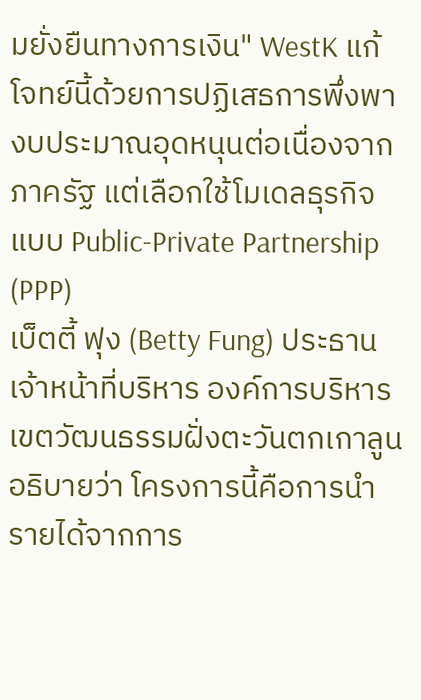มยั่งยืนทางการเงิน" WestK แก้โจทย์นี้ด้วยการปฏิเสธการพึ่งพางบประมาณอุดหนุนต่อเนื่องจากภาครัฐ แต่เลือกใช้โมเดลธุรกิจแบบ Public-Private Partnership (PPP)
เบ็ตตี้ ฟุง (Betty Fung) ประธานเจ้าหน้าที่บริหาร องค์การบริหารเขตวัฒนธรรมฝั่งตะวันตกเกาลูน อธิบายว่า โครงการนี้คือการนำรายได้จากการ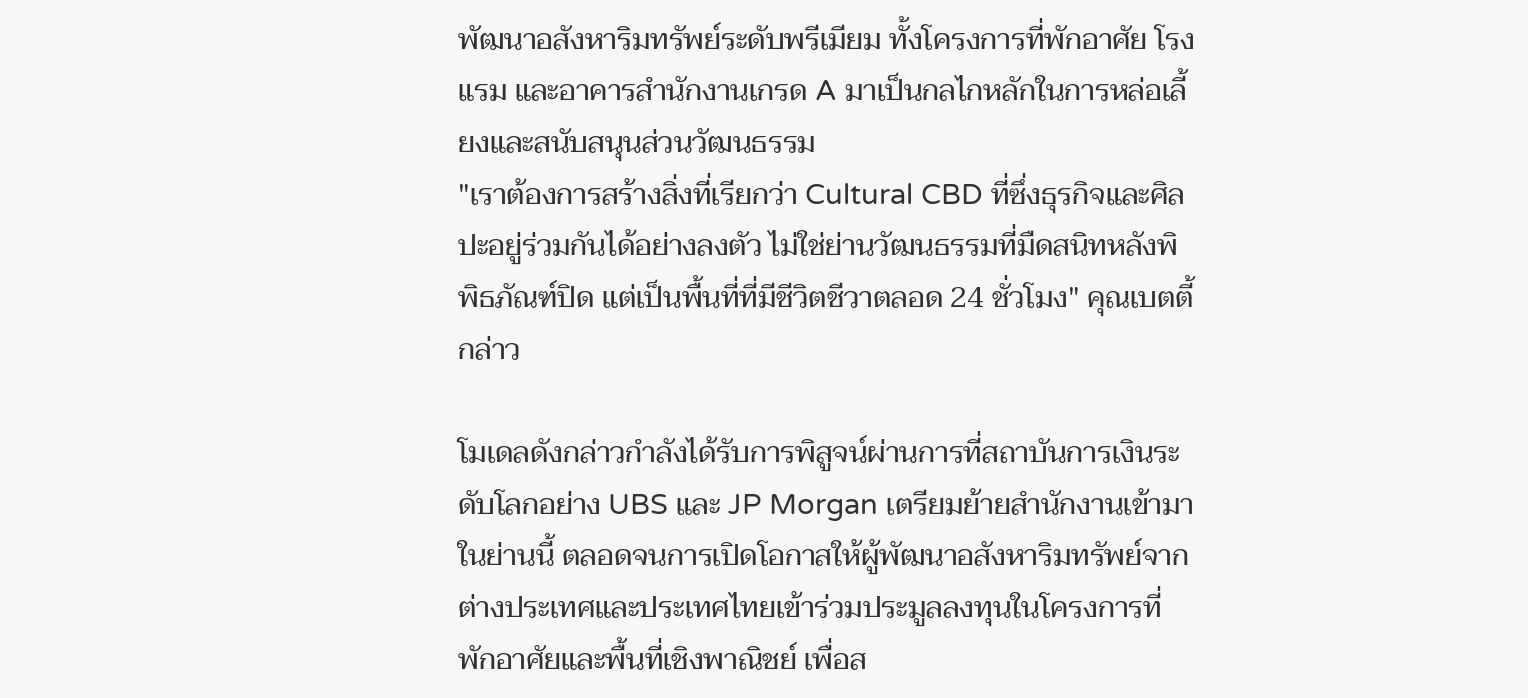พัฒนาอสังหาริมทรัพย์ระดับพรีเมียม ทั้งโครงการที่พักอาศัย โรงแรม และอาคารสำนักงานเกรด A มาเป็นกลไกหลักในการหล่อเลี้ยงและสนับสนุนส่วนวัฒนธรรม
"เราต้องการสร้างสิ่งที่เรียกว่า Cultural CBD ที่ซึ่งธุรกิจและศิลปะอยู่ร่วมกันได้อย่างลงตัว ไม่ใช่ย่านวัฒนธรรมที่มืดสนิทหลังพิพิธภัณฑ์ปิด แต่เป็นพื้นที่ที่มีชีวิตชีวาตลอด 24 ชั่วโมง" คุณเบตตี้กล่าว

โมเดลดังกล่าวกำลังได้รับการพิสูจน์ผ่านการที่สถาบันการเงินระดับโลกอย่าง UBS และ JP Morgan เตรียมย้ายสำนักงานเข้ามาในย่านนี้ ตลอดจนการเปิดโอกาสให้ผู้พัฒนาอสังหาริมทรัพย์จากต่างประเทศและประเทศไทยเข้าร่วมประมูลลงทุนในโครงการที่พักอาศัยและพื้นที่เชิงพาณิชย์ เพื่อส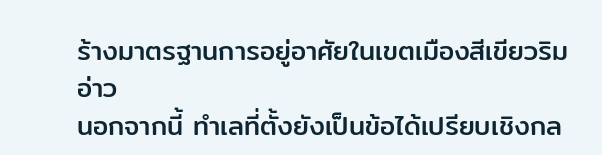ร้างมาตรฐานการอยู่อาศัยในเขตเมืองสีเขียวริมอ่าว
นอกจากนี้ ทำเลที่ตั้งยังเป็นข้อได้เปรียบเชิงกล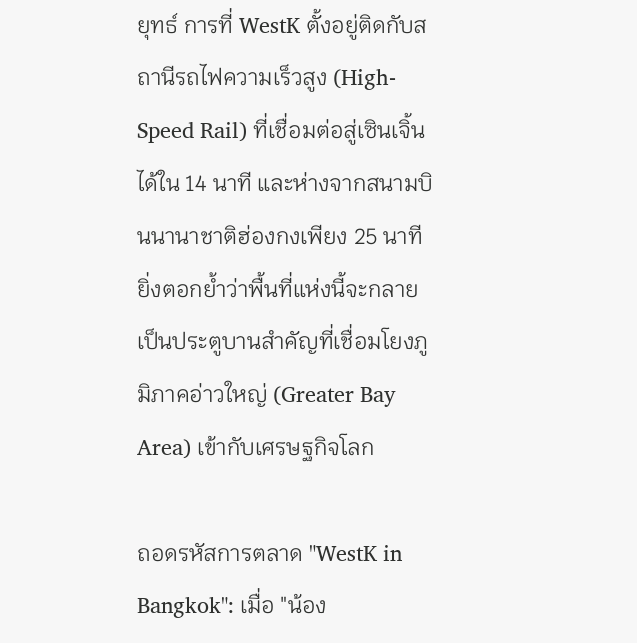ยุทธ์ การที่ WestK ตั้งอยู่ติดกับสถานีรถไฟความเร็วสูง (High-Speed Rail) ที่เชื่อมต่อสู่เซินเจิ้นได้ใน 14 นาที และห่างจากสนามบินนานาชาติฮ่องกงเพียง 25 นาที ยิ่งตอกย้ำว่าพื้นที่แห่งนี้จะกลายเป็นประตูบานสำคัญที่เชื่อมโยงภูมิภาคอ่าวใหญ่ (Greater Bay Area) เข้ากับเศรษฐกิจโลก

ถอดรหัสการตลาด "WestK in Bangkok": เมื่อ "น้อง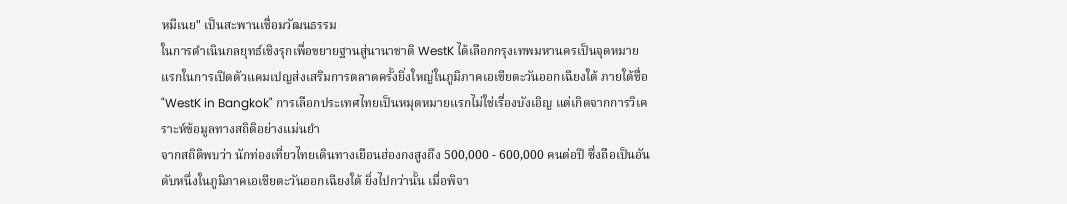หมีเนย" เป็นสะพานเชื่อมวัฒนธรรม
ในการดำเนินกลยุทธ์เชิงรุกเพื่อขยายฐานสู่นานาชาติ WestK ได้เลือกกรุงเทพมหานครเป็นจุดหมายแรกในการเปิดตัวแคมเปญส่งเสริมการตลาดครั้งยิ่งใหญ่ในภูมิภาคเอเชียตะวันออกเฉียงใต้ ภายใต้ชื่อ "WestK in Bangkok" การเลือกประเทศไทยเป็นหมุดหมายแรกไม่ใช่เรื่องบังเอิญ แต่เกิดจากการวิเคราะห์ข้อมูลทางสถิติอย่างแม่นยำ
จากสถิติพบว่า นักท่องเที่ยวไทยเดินทางเยือนฮ่องกงสูงถึง 500,000 - 600,000 คนต่อปี ซึ่งถือเป็นอันดับหนึ่งในภูมิภาคเอเชียตะวันออกเฉียงใต้ ยิ่งไปกว่านั้น เมื่อพิจา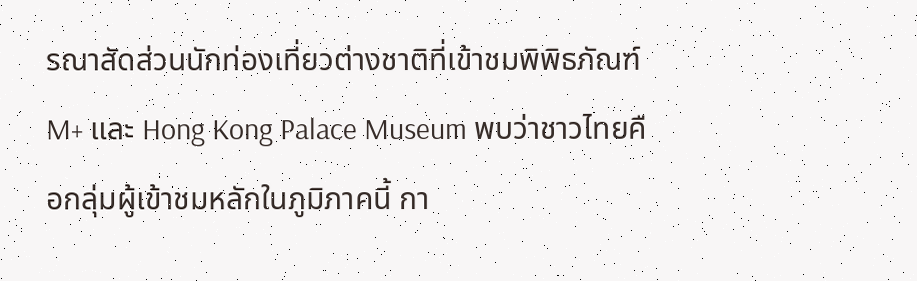รณาสัดส่วนนักท่องเที่ยวต่างชาติที่เข้าชมพิพิธภัณฑ์ M+ และ Hong Kong Palace Museum พบว่าชาวไทยคือกลุ่มผู้เข้าชมหลักในภูมิภาคนี้ กา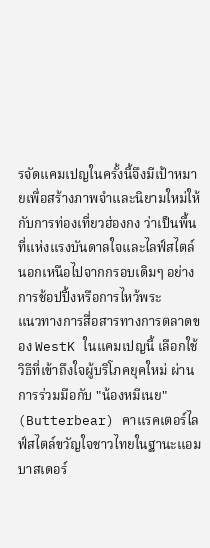รจัดแคมเปญในครั้งนี้จึงมีเป้าหมายเพื่อสร้างภาพจำและนิยามใหม่ให้กับการท่องเที่ยวฮ่องกง ว่าเป็นพื้นที่แห่งแรงบันดาลใจและไลฟ์สไตล์ นอกเหนือไปจากกรอบเดิมๆ อย่างการช้อปปิ้งหรือการไหว้พระ
แนวทางการสื่อสารทางการตลาดของ WestK ในแคมเปญนี้ เลือกใช้วิธีที่เข้าถึงใจผู้บริโภคยุคใหม่ ผ่านการร่วมมือกับ "น้องหมีเนย" (Butterbear) คาแรคเตอร์ไลฟ์สไตล์ขวัญใจชาวไทยในฐานะแอมบาสเดอร์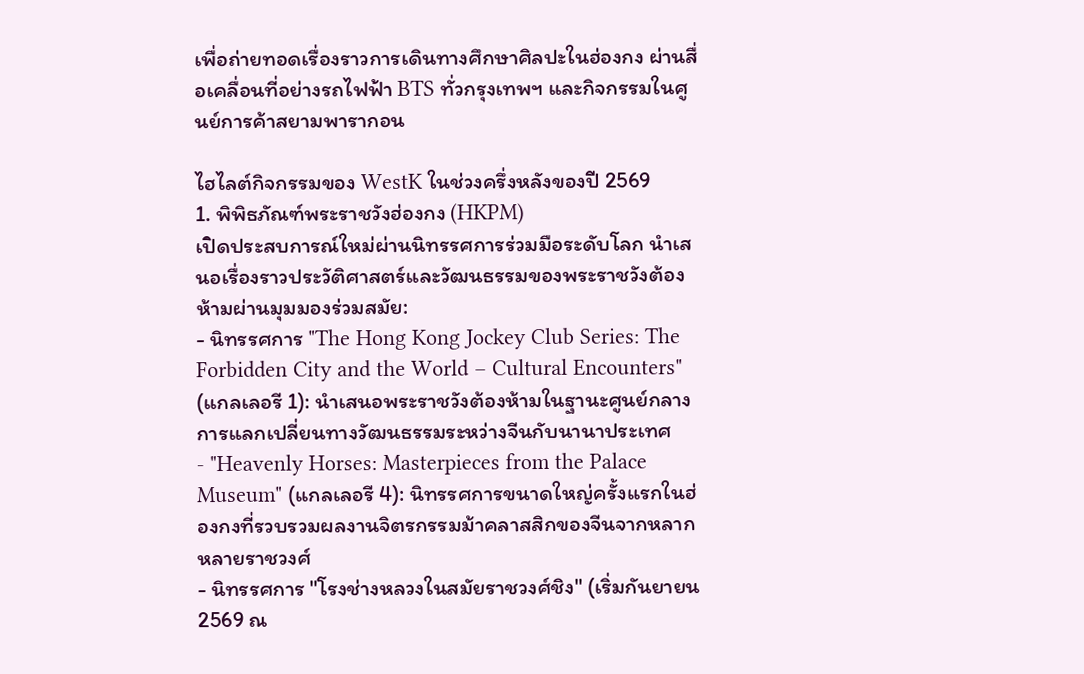เพื่อถ่ายทอดเรื่องราวการเดินทางศึกษาศิลปะในฮ่องกง ผ่านสื่อเคลื่อนที่อย่างรถไฟฟ้า BTS ทั่วกรุงเทพฯ และกิจกรรมในศูนย์การค้าสยามพารากอน

ไฮไลต์กิจกรรมของ WestK ในช่วงครึ่งหลังของปี 2569
1. พิพิธภัณฑ์พระราชวังฮ่องกง (HKPM)
เปิดประสบการณ์ใหม่ผ่านนิทรรศการร่วมมือระดับโลก นำเสนอเรื่องราวประวัติศาสตร์และวัฒนธรรมของพระราชวังต้องห้ามผ่านมุมมองร่วมสมัย:
- นิทรรศการ "The Hong Kong Jockey Club Series: The Forbidden City and the World – Cultural Encounters" (แกลเลอรี 1): นำเสนอพระราชวังต้องห้ามในฐานะศูนย์กลางการแลกเปลี่ยนทางวัฒนธรรมระหว่างจีนกับนานาประเทศ
- "Heavenly Horses: Masterpieces from the Palace Museum" (แกลเลอรี 4): นิทรรศการขนาดใหญ่ครั้งแรกในฮ่องกงที่รวบรวมผลงานจิตรกรรมม้าคลาสสิกของจีนจากหลากหลายราชวงศ์
- นิทรรศการ "โรงช่างหลวงในสมัยราชวงศ์ชิง" (เริ่มกันยายน 2569 ณ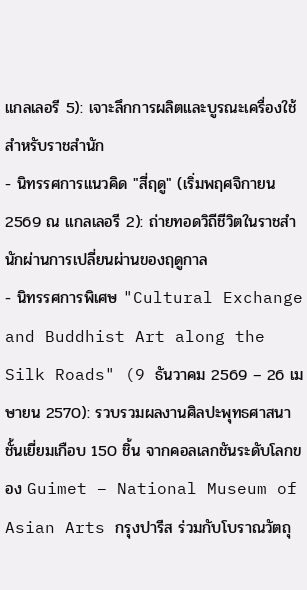แกลเลอรี 5): เจาะลึกการผลิตและบูรณะเครื่องใช้สำหรับราชสำนัก
- นิทรรศการแนวคิด "สี่ฤดู" (เริ่มพฤศจิกายน 2569 ณ แกลเลอรี 2): ถ่ายทอดวิถีชีวิตในราชสำนักผ่านการเปลี่ยนผ่านของฤดูกาล
- นิทรรศการพิเศษ "Cultural Exchange and Buddhist Art along the Silk Roads" (9 ธันวาคม 2569 – 26 เมษายน 2570): รวบรวมผลงานศิลปะพุทธศาสนาชั้นเยี่ยมเกือบ 150 ชิ้น จากคอลเลกชันระดับโลกของ Guimet – National Museum of Asian Arts กรุงปารีส ร่วมกับโบราณวัตถุ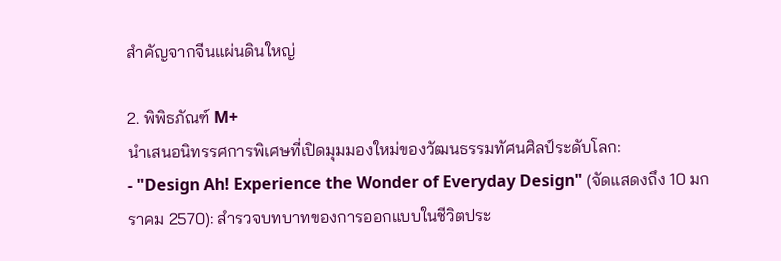สำคัญจากจีนแผ่นดินใหญ่

2. พิพิธภัณฑ์ M+
นำเสนอนิทรรศการพิเศษที่เปิดมุมมองใหม่ของวัฒนธรรมทัศนศิลป์ระดับโลก:
- "Design Ah! Experience the Wonder of Everyday Design" (จัดแสดงถึง 10 มกราคม 2570): สำรวจบทบาทของการออกแบบในชีวิตประ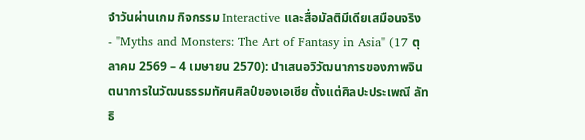จำวันผ่านเกม กิจกรรม Interactive และสื่อมัลติมีเดียเสมือนจริง
- "Myths and Monsters: The Art of Fantasy in Asia" (17 ตุลาคม 2569 – 4 เมษายน 2570): นำเสนอวิวัฒนาการของภาพจินตนาการในวัฒนธรรมทัศนศิลป์ของเอเชีย ตั้งแต่ศิลปะประเพณี ลัทธิ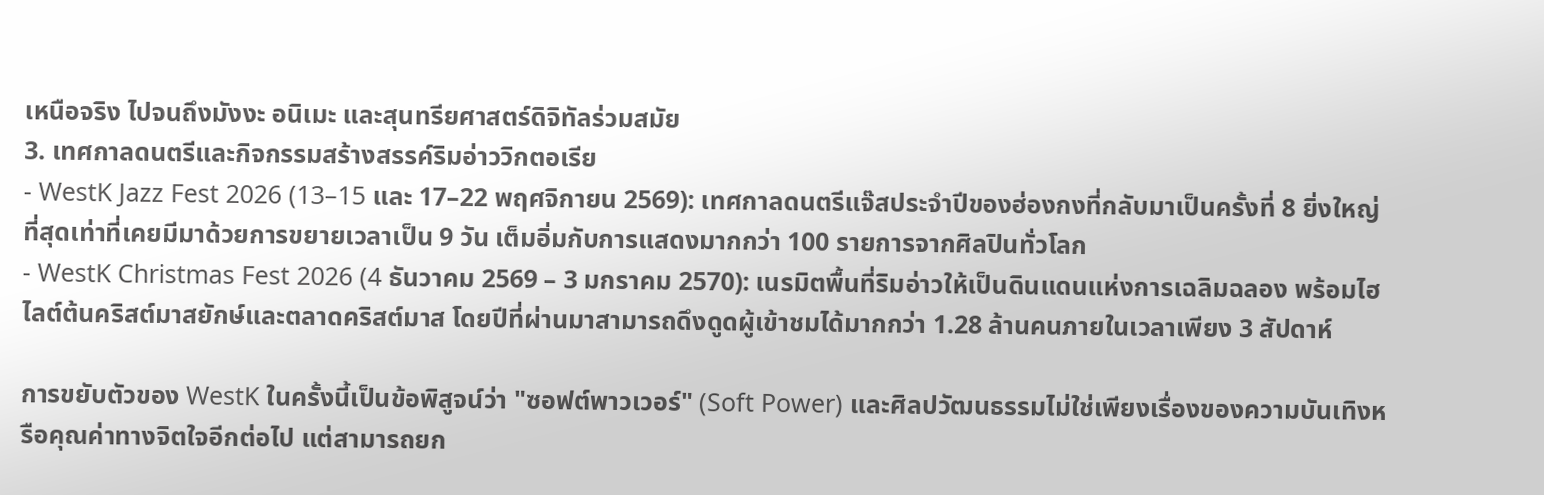เหนือจริง ไปจนถึงมังงะ อนิเมะ และสุนทรียศาสตร์ดิจิทัลร่วมสมัย
3. เทศกาลดนตรีและกิจกรรมสร้างสรรค์ริมอ่าววิกตอเรีย
- WestK Jazz Fest 2026 (13–15 และ 17–22 พฤศจิกายน 2569): เทศกาลดนตรีแจ๊สประจำปีของฮ่องกงที่กลับมาเป็นครั้งที่ 8 ยิ่งใหญ่ที่สุดเท่าที่เคยมีมาด้วยการขยายเวลาเป็น 9 วัน เต็มอิ่มกับการแสดงมากกว่า 100 รายการจากศิลปินทั่วโลก
- WestK Christmas Fest 2026 (4 ธันวาคม 2569 – 3 มกราคม 2570): เนรมิตพื้นที่ริมอ่าวให้เป็นดินแดนแห่งการเฉลิมฉลอง พร้อมไฮไลต์ต้นคริสต์มาสยักษ์และตลาดคริสต์มาส โดยปีที่ผ่านมาสามารถดึงดูดผู้เข้าชมได้มากกว่า 1.28 ล้านคนภายในเวลาเพียง 3 สัปดาห์

การขยับตัวของ WestK ในครั้งนี้เป็นข้อพิสูจน์ว่า "ซอฟต์พาวเวอร์" (Soft Power) และศิลปวัฒนธรรมไม่ใช่เพียงเรื่องของความบันเทิงหรือคุณค่าทางจิตใจอีกต่อไป แต่สามารถยก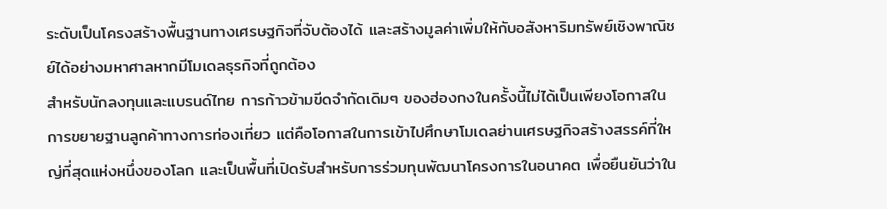ระดับเป็นโครงสร้างพื้นฐานทางเศรษฐกิจที่จับต้องได้ และสร้างมูลค่าเพิ่มให้กับอสังหาริมทรัพย์เชิงพาณิชย์ได้อย่างมหาศาลหากมีโมเดลธุรกิจที่ถูกต้อง
สำหรับนักลงทุนและแบรนด์ไทย การก้าวข้ามขีดจำกัดเดิมๆ ของฮ่องกงในครั้งนี้ไม่ได้เป็นเพียงโอกาสในการขยายฐานลูกค้าทางการท่องเที่ยว แต่คือโอกาสในการเข้าไปศึกษาโมเดลย่านเศรษฐกิจสร้างสรรค์ที่ใหญ่ที่สุดแห่งหนึ่งของโลก และเป็นพื้นที่เปิดรับสำหรับการร่วมทุนพัฒนาโครงการในอนาคต เพื่อยืนยันว่าใน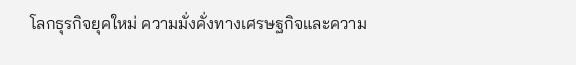โลกธุรกิจยุคใหม่ ความมั่งคั่งทางเศรษฐกิจและความ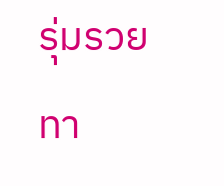รุ่มรวยทา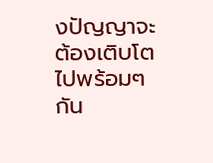งปัญญาจะต้องเติบโตไปพร้อมๆ กัน